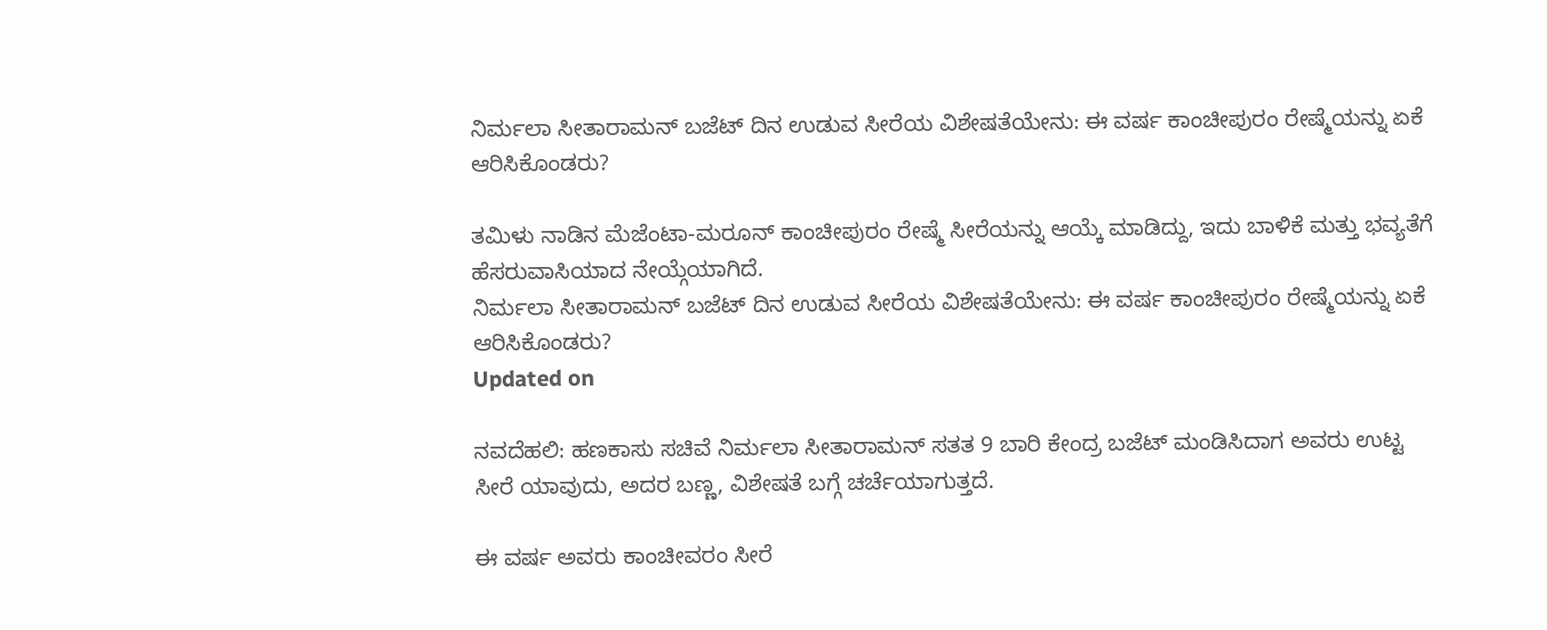ನಿರ್ಮಲಾ ಸೀತಾರಾಮನ್ ಬಜೆಟ್ ದಿನ ಉಡುವ ಸೀರೆಯ ವಿಶೇಷತೆಯೇನು: ಈ ವರ್ಷ ಕಾಂಚೀಪುರಂ ರೇಷ್ಮೆಯನ್ನು ಏಕೆ ಆರಿಸಿಕೊಂಡರು?

ತಮಿಳು ನಾಡಿನ ಮೆಜೆಂಟಾ-ಮರೂನ್ ಕಾಂಚೀಪುರಂ ರೇಷ್ಮೆ ಸೀರೆಯನ್ನು ಆಯ್ಕೆ ಮಾಡಿದ್ದು, ಇದು ಬಾಳಿಕೆ ಮತ್ತು ಭವ್ಯತೆಗೆ ಹೆಸರುವಾಸಿಯಾದ ನೇಯ್ಗೆಯಾಗಿದೆ.
ನಿರ್ಮಲಾ ಸೀತಾರಾಮನ್ ಬಜೆಟ್ ದಿನ ಉಡುವ ಸೀರೆಯ ವಿಶೇಷತೆಯೇನು: ಈ ವರ್ಷ ಕಾಂಚೀಪುರಂ ರೇಷ್ಮೆಯನ್ನು ಏಕೆ ಆರಿಸಿಕೊಂಡರು?
Updated on

ನವದೆಹಲಿ: ಹಣಕಾಸು ಸಚಿವೆ ನಿರ್ಮಲಾ ಸೀತಾರಾಮನ್ ಸತತ 9 ಬಾರಿ ಕೇಂದ್ರ ಬಜೆಟ್ ಮಂಡಿಸಿದಾಗ ಅವರು ಉಟ್ಟ ಸೀರೆ ಯಾವುದು, ಅದರ ಬಣ್ಣ, ವಿಶೇಷತೆ ಬಗ್ಗೆ ಚರ್ಚೆಯಾಗುತ್ತದೆ.

ಈ ವರ್ಷ ಅವರು ಕಾಂಚೀವರಂ ಸೀರೆ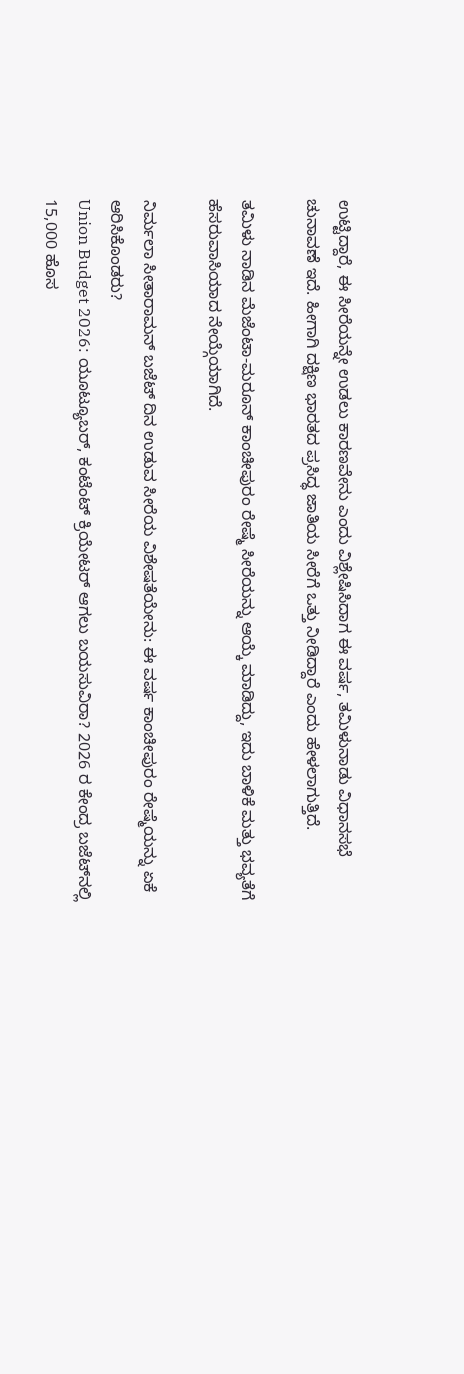ಉಟ್ಟಿದ್ದಾರೆ, ಈ ಸೀರೆಯನ್ನೇ ಉಡಲು ಕಾರಣವೇನು ಎಂದು ವಿಶ್ಲೇಷಿಸಿದಾಗ ಈ ವರ್ಷ, ತಮಿಳುನಾಡು ವಿಧಾನಸಭೆ ಚುನಾವಣೆ ಇದೆ. ಹೀಗಾಗಿ ದಕ್ಷಿಣ ಭಾರತದ ಪ್ರಸಿದ್ಧ ಜಾತಿಯ ಸೀರೆಗೆ ಒತ್ತು ನೀಡಿದ್ದಾರೆ ಎಂದು ಹೇಳಲಾಗುತ್ತಿದೆ.

ತಮಿಳು ನಾಡಿನ ಮೆಜೆಂಟಾ-ಮರೂನ್ ಕಾಂಚೀಪುರಂ ರೇಷ್ಮೆ ಸೀರೆಯನ್ನು ಆಯ್ಕೆ ಮಾಡಿದ್ದು, ಇದು ಬಾಳಿಕೆ ಮತ್ತು ಭವ್ಯತೆಗೆ ಹೆಸರುವಾಸಿಯಾದ ನೇಯ್ಗೆಯಾಗಿದೆ.

ನಿರ್ಮಲಾ ಸೀತಾರಾಮನ್ ಬಜೆಟ್ ದಿನ ಉಡುವ ಸೀರೆಯ ವಿಶೇಷತೆಯೇನು: ಈ ವರ್ಷ ಕಾಂಚೀಪುರಂ ರೇಷ್ಮೆಯನ್ನು ಏಕೆ ಆರಿಸಿಕೊಂಡರು?
Union Budget 2026: ಯೂಟ್ಯೂಬರ್, ಕಂಟೆಂಟ್ ಕ್ರಿಯೇಟರ್ ಆಗಲು ಬಯಸುವಿರಾ? 2026 ರ ಕೇಂದ್ರ ಬಜೆಟ್‌ನಲ್ಲಿ 15,000 ಹೊಸ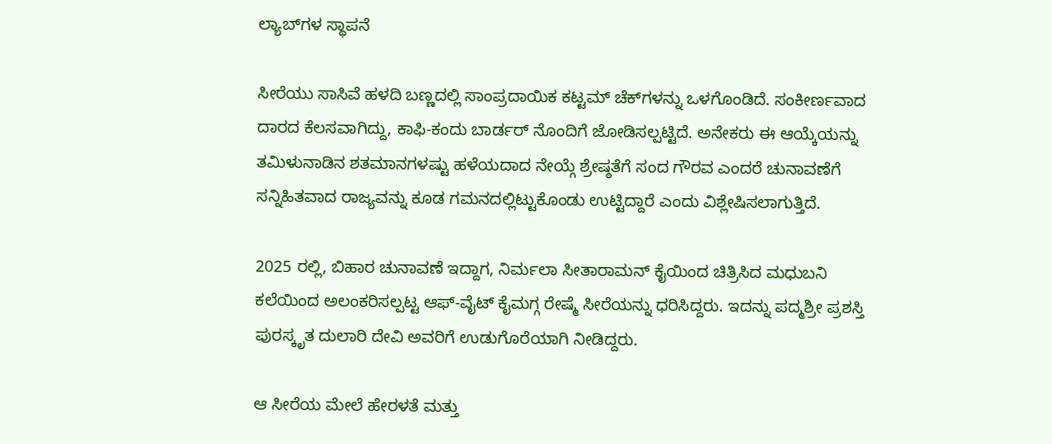ಲ್ಯಾಬ್‌ಗಳ ಸ್ಥಾಪನೆ

ಸೀರೆಯು ಸಾಸಿವೆ ಹಳದಿ ಬಣ್ಣದಲ್ಲಿ ಸಾಂಪ್ರದಾಯಿಕ ಕಟ್ಟಮ್ ಚೆಕ್‌ಗಳನ್ನು ಒಳಗೊಂಡಿದೆ. ಸಂಕೀರ್ಣವಾದ ದಾರದ ಕೆಲಸವಾಗಿದ್ದು, ಕಾಫಿ-ಕಂದು ಬಾರ್ಡರ್ ನೊಂದಿಗೆ ಜೋಡಿಸಲ್ಪಟ್ಟಿದೆ. ಅನೇಕರು ಈ ಆಯ್ಕೆಯನ್ನು ತಮಿಳುನಾಡಿನ ಶತಮಾನಗಳಷ್ಟು ಹಳೆಯದಾದ ನೇಯ್ಗೆ ಶ್ರೇಷ್ಠತೆಗೆ ಸಂದ ಗೌರವ ಎಂದರೆ ಚುನಾವಣೆಗೆ ಸನ್ನಿಹಿತವಾದ ರಾಜ್ಯವನ್ನು ಕೂಡ ಗಮನದಲ್ಲಿಟ್ಟುಕೊಂಡು ಉಟ್ಟಿದ್ದಾರೆ ಎಂದು ವಿಶ್ಲೇಷಿಸಲಾಗುತ್ತಿದೆ.

2025 ರಲ್ಲಿ, ಬಿಹಾರ ಚುನಾವಣೆ ಇದ್ದಾಗ, ನಿರ್ಮಲಾ ಸೀತಾರಾಮನ್ ಕೈಯಿಂದ ಚಿತ್ರಿಸಿದ ಮಧುಬನಿ ಕಲೆಯಿಂದ ಅಲಂಕರಿಸಲ್ಪಟ್ಟ ಆಫ್-ವೈಟ್ ಕೈಮಗ್ಗ ರೇಷ್ಮೆ ಸೀರೆಯನ್ನು ಧರಿಸಿದ್ದರು. ಇದನ್ನು ಪದ್ಮಶ್ರೀ ಪ್ರಶಸ್ತಿ ಪುರಸ್ಕೃತ ದುಲಾರಿ ದೇವಿ ಅವರಿಗೆ ಉಡುಗೊರೆಯಾಗಿ ನೀಡಿದ್ದರು.

ಆ ಸೀರೆಯ ಮೇಲೆ ಹೇರಳತೆ ಮತ್ತು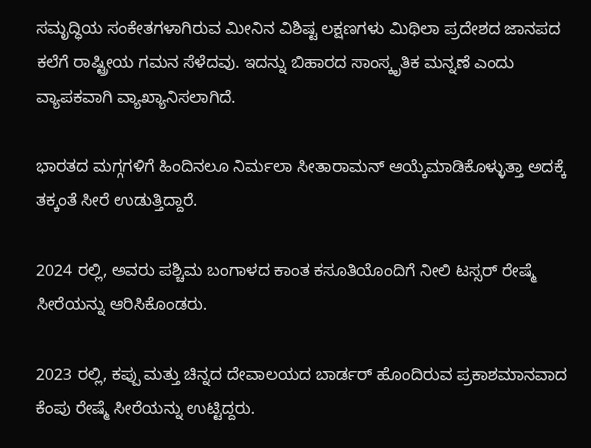ಸಮೃದ್ಧಿಯ ಸಂಕೇತಗಳಾಗಿರುವ ಮೀನಿನ ವಿಶಿಷ್ಟ ಲಕ್ಷಣಗಳು ಮಿಥಿಲಾ ಪ್ರದೇಶದ ಜಾನಪದ ಕಲೆಗೆ ರಾಷ್ಟ್ರೀಯ ಗಮನ ಸೆಳೆದವು. ಇದನ್ನು ಬಿಹಾರದ ಸಾಂಸ್ಕೃತಿಕ ಮನ್ನಣೆ ಎಂದು ವ್ಯಾಪಕವಾಗಿ ವ್ಯಾಖ್ಯಾನಿಸಲಾಗಿದೆ.

ಭಾರತದ ಮಗ್ಗಗಳಿಗೆ ಹಿಂದಿನಲೂ ನಿರ್ಮಲಾ ಸೀತಾರಾಮನ್ ಆಯ್ಕೆಮಾಡಿಕೊಳ್ಳುತ್ತಾ ಅದಕ್ಕೆ ತಕ್ಕಂತೆ ಸೀರೆ ಉಡುತ್ತಿದ್ದಾರೆ.

2024 ರಲ್ಲಿ, ಅವರು ಪಶ್ಚಿಮ ಬಂಗಾಳದ ಕಾಂತ ಕಸೂತಿಯೊಂದಿಗೆ ನೀಲಿ ಟಸ್ಸರ್ ರೇಷ್ಮೆ ಸೀರೆಯನ್ನು ಆರಿಸಿಕೊಂಡರು.

2023 ರಲ್ಲಿ, ಕಪ್ಪು ಮತ್ತು ಚಿನ್ನದ ದೇವಾಲಯದ ಬಾರ್ಡರ್ ಹೊಂದಿರುವ ಪ್ರಕಾಶಮಾನವಾದ ಕೆಂಪು ರೇಷ್ಮೆ ಸೀರೆಯನ್ನು ಉಟ್ಟಿದ್ದರು.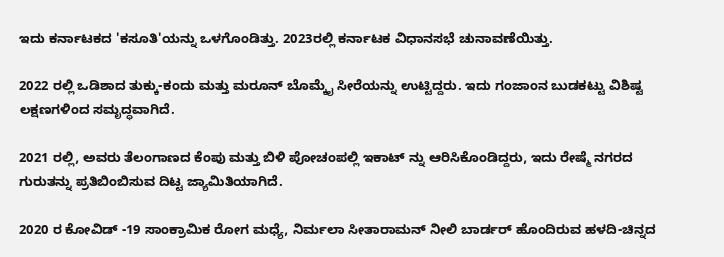ಇದು ಕರ್ನಾಟಕದ 'ಕಸೂತಿ'ಯನ್ನು ಒಳಗೊಂಡಿತ್ತು. 2023ರಲ್ಲಿ ಕರ್ನಾಟಕ ವಿಧಾನಸಭೆ ಚುನಾವಣೆಯಿತ್ತು.

2022 ರಲ್ಲಿ ಒಡಿಶಾದ ತುಕ್ಕು-ಕಂದು ಮತ್ತು ಮರೂನ್ ಬೊಮ್ಕೈ ಸೀರೆಯನ್ನು ಉಟ್ಟಿದ್ದರು. ಇದು ಗಂಜಾಂನ ಬುಡಕಟ್ಟು ವಿಶಿಷ್ಟ ಲಕ್ಷಣಗಳಿಂದ ಸಮೃದ್ಧವಾಗಿದೆ.

2021 ರಲ್ಲಿ, ಅವರು ತೆಲಂಗಾಣದ ಕೆಂಪು ಮತ್ತು ಬಿಳಿ ಪೋಚಂಪಲ್ಲಿ ಇಕಾಟ್ ನ್ನು ಆರಿಸಿಕೊಂಡಿದ್ದರು, ಇದು ರೇಷ್ಮೆ ನಗರದ ಗುರುತನ್ನು ಪ್ರತಿಬಿಂಬಿಸುವ ದಿಟ್ಟ ಜ್ಯಾಮಿತಿಯಾಗಿದೆ.

2020 ರ ಕೋವಿಡ್ -19 ಸಾಂಕ್ರಾಮಿಕ ರೋಗ ಮಧ್ಯೆ, ನಿರ್ಮಲಾ ಸೀತಾರಾಮನ್ ನೀಲಿ ಬಾರ್ಡರ್ ಹೊಂದಿರುವ ಹಳದಿ-ಚಿನ್ನದ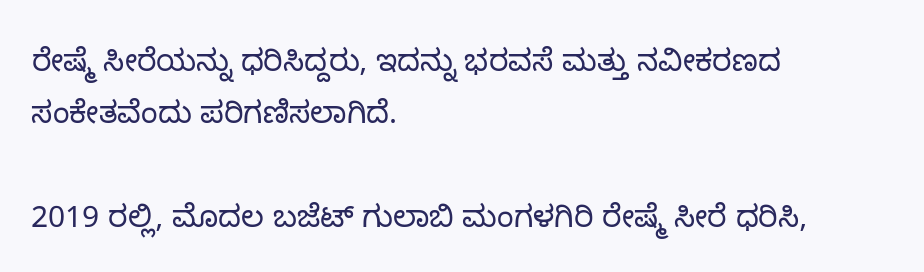ರೇಷ್ಮೆ ಸೀರೆಯನ್ನು ಧರಿಸಿದ್ದರು, ಇದನ್ನು ಭರವಸೆ ಮತ್ತು ನವೀಕರಣದ ಸಂಕೇತವೆಂದು ಪರಿಗಣಿಸಲಾಗಿದೆ.

2019 ರಲ್ಲಿ, ಮೊದಲ ಬಜೆಟ್ ಗುಲಾಬಿ ಮಂಗಳಗಿರಿ ರೇಷ್ಮೆ ಸೀರೆ ಧರಿಸಿ,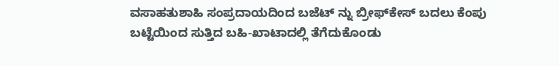ವಸಾಹತುಶಾಹಿ ಸಂಪ್ರದಾಯದಿಂದ ಬಜೆಟ್ ನ್ನು ಬ್ರೀಫ್‌ಕೇಸ್‌ ಬದಲು ಕೆಂಪು ಬಟ್ಟೆಯಿಂದ ಸುತ್ತಿದ ಬಹಿ-ಖಾಟಾದಲ್ಲಿ ತೆಗೆದುಕೊಂಡು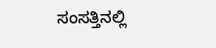ಸಂಸತ್ತಿನಲ್ಲಿ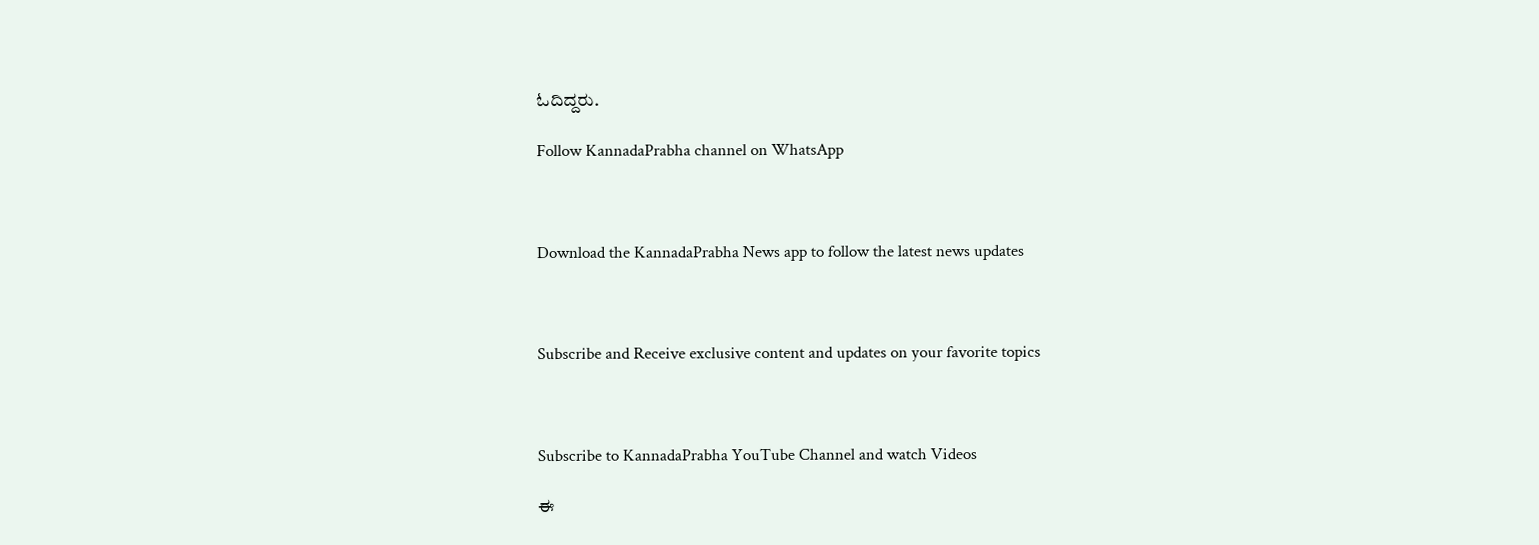ಓದಿದ್ದರು.

Follow KannadaPrabha channel on WhatsApp



Download the KannadaPrabha News app to follow the latest news updates



Subscribe and Receive exclusive content and updates on your favorite topics



Subscribe to KannadaPrabha YouTube Channel and watch Videos

ಈ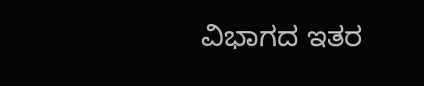ವಿಭಾಗದ ಇತರ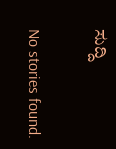ಸುದ್ದಿ

No stories found.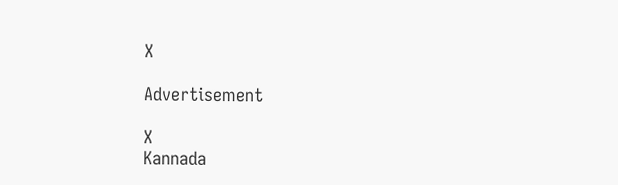X

Advertisement

X
Kannada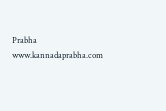Prabha
www.kannadaprabha.com